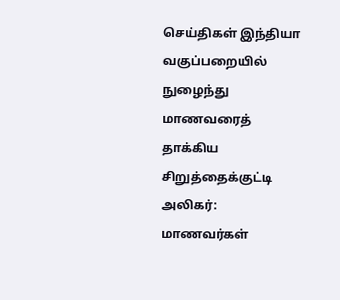செய்திகள் இந்தியா
வகுப்பறையில் நுழைந்து மாணவரைத் தாக்கிய சிறுத்தைக்குட்டி
அலிகர்:
மாணவர்கள்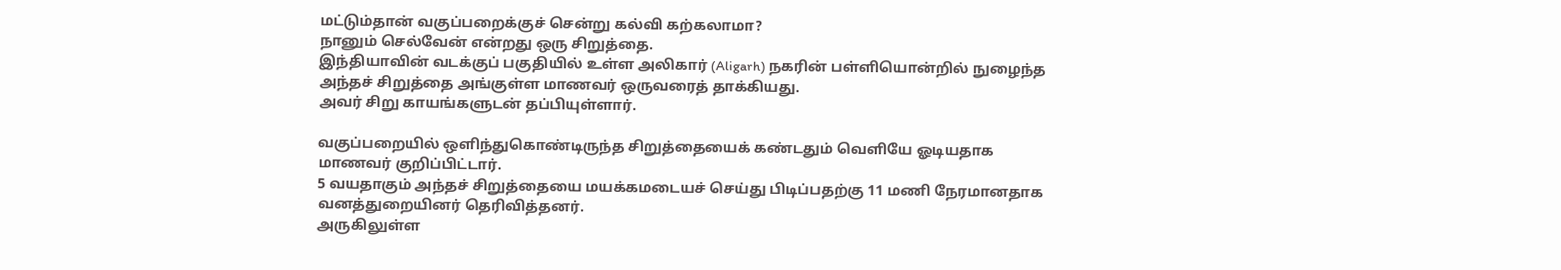மட்டும்தான் வகுப்பறைக்குச் சென்று கல்வி கற்கலாமா?
நானும் செல்வேன் என்றது ஒரு சிறுத்தை.
இந்தியாவின் வடக்குப் பகுதியில் உள்ள அலிகார் (Aligarh) நகரின் பள்ளியொன்றில் நுழைந்த அந்தச் சிறுத்தை அங்குள்ள மாணவர் ஒருவரைத் தாக்கியது.
அவர் சிறு காயங்களுடன் தப்பியுள்ளார்.

வகுப்பறையில் ஒளிந்துகொண்டிருந்த சிறுத்தையைக் கண்டதும் வெளியே ஓடியதாக மாணவர் குறிப்பிட்டார்.
5 வயதாகும் அந்தச் சிறுத்தையை மயக்கமடையச் செய்து பிடிப்பதற்கு 11 மணி நேரமானதாக வனத்துறையினர் தெரிவித்தனர்.
அருகிலுள்ள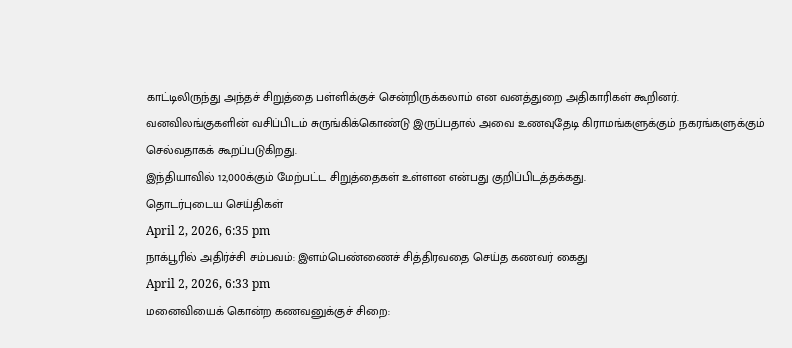காட்டிலிருந்து அந்தச் சிறுத்தை பள்ளிக்குச் சென்றிருக்கலாம் என வனத்துறை அதிகாரிகள் கூறினர்.
வனவிலங்குகளின் வசிப்பிடம் சுருங்கிக்கொண்டு இருப்பதால் அவை உணவுதேடி கிராமங்களுக்கும் நகரங்களுக்கும் செல்வதாகக் கூறப்படுகிறது.
இந்தியாவில் 12,000க்கும் மேற்பட்ட சிறுத்தைகள் உள்ளன என்பது குறிப்பிடத்தக்கது.
தொடர்புடைய செய்திகள்
April 2, 2026, 6:35 pm
நாக்பூரில் அதிர்ச்சி சம்பவம்: இளம்பெண்ணைச் சித்திரவதை செய்த கணவர் கைது
April 2, 2026, 6:33 pm
மனைவியைக் கொன்ற கணவனுக்குச் சிறை: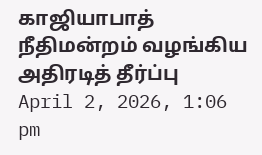காஜியாபாத் நீதிமன்றம் வழங்கிய அதிரடித் தீர்ப்பு
April 2, 2026, 1:06 pm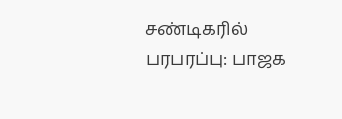சண்டிகரில் பரபரப்பு: பாஜக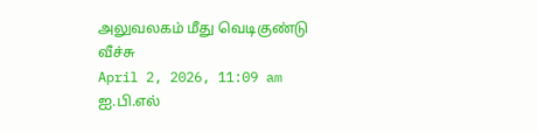அலுவலகம் மீது வெடிகுண்டு வீச்சு
April 2, 2026, 11:09 am
ஐ.பி.எல்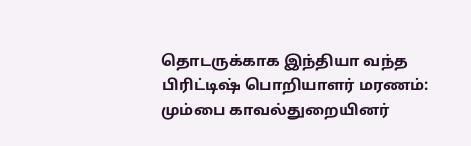தொடருக்காக இந்தியா வந்த பிரிட்டிஷ் பொறியாளர் மரணம்: மும்பை காவல்துறையினர்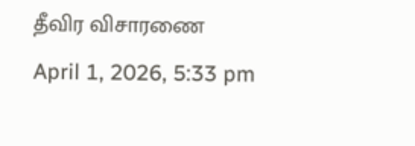தீவிர விசாரணை
April 1, 2026, 5:33 pm